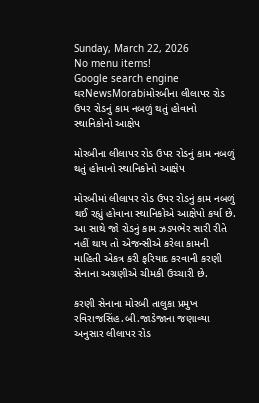Sunday, March 22, 2026
No menu items!
Google search engine
ઘરNewsMorabiમોરબીના લીલાપર રોડ ઉપર રોડનું કામ નબળું થતું હોવાનો સ્થાનિકોનો આક્ષેપ

મોરબીના લીલાપર રોડ ઉપર રોડનું કામ નબળું થતું હોવાનો સ્થાનિકોનો આક્ષેપ

મોરબીમાં લીલાપર રોડ ઉપર રોડનું કામ નબળું થઈ રહ્યું હોવાના સ્થાનિકોએ આક્ષેપો કર્યા છે. આ સાથે જો રોડનું કામ ઝડપભેર સારી રીતે નહીં થાય તો એજન્સીએ કરેલા કામની માહિતી એકત્ર કરી ફરિયાદ કરવાની કરણી સેનાના અગ્રણીએ ચીમકી ઉચ્ચારી છે.

કરણી સેનાના મોરબી તાલુકા પ્રમુખ રવિરાજસિંહ.બી.જાડેજાના જણાવ્યા અનુસાર લીલાપર રોડ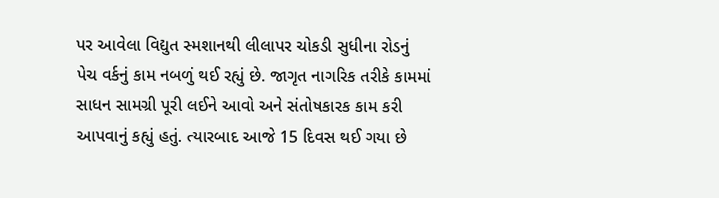પર આવેલા વિદ્યુત સ્મશાનથી લીલાપર ચોકડી સુધીના રોડનું પેચ વર્કનું કામ નબળું થઈ રહ્યું છે. જાગૃત નાગરિક તરીકે કામમાં સાધન સામગ્રી પૂરી લઈને આવો અને સંતોષકારક કામ કરી આપવાનું કહ્યું હતું. ત્યારબાદ આજે 15 દિવસ થઈ ગયા છે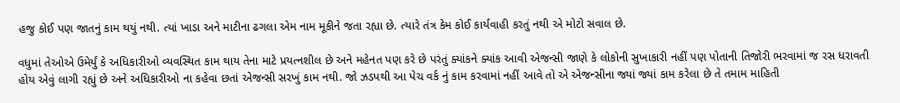હજુ કોઈ પણ જાતનું કામ થયું નથી. ત્યાં ખાડા અને માટીના ઢગલા એમ નામ મૂકીને જતા રહ્યા છે. ત્યારે તંત્ર કેમ કોઈ કાર્યવાહી કરતું નથી એ મોટો સવાલ છે.

વધુમાં તેઓએ ઉમેર્યું કે અધિકારીઓ વ્યવસ્થિત કામ થાય તેના માટે પ્રયત્નશીલ છે અને મહેનત પણ કરે છે પરંતું ક્યાંકને ક્યાંક આવી એજન્સી જાણે કે લોકોની સુખાકારી નહીં પણ પોતાની તિજોરી ભરવામાં જ રસ ધરાવતી હોય એવું લાગી રહ્યું છે અને અધિકારીઓ ના કહેવા છતાં એજન્સી સરખું કામ નથી. જો ઝડપથી આ પેચ વર્ક નું કામ કરવામાં નહીં આવે તો એ એજન્સીના જ્યાં જ્યાં કામ કરેલા છે તે તમામ માહિતી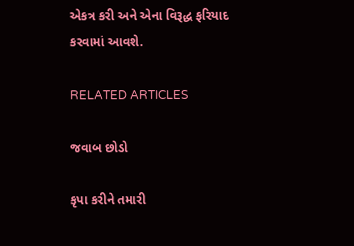એકત્ર કરી અને એના વિરૂદ્ધ ફરિયાદ કરવામાં આવશે.

RELATED ARTICLES

જવાબ છોડો

કૃપા કરીને તમારી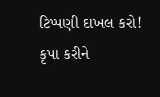ટિપ્પણી દાખલ કરો!
કૃપા કરીને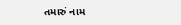તમારું નામ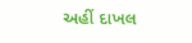અહીં દાખલ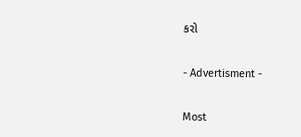કરો

- Advertisment -

Most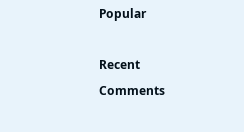Popular

Recent Comments